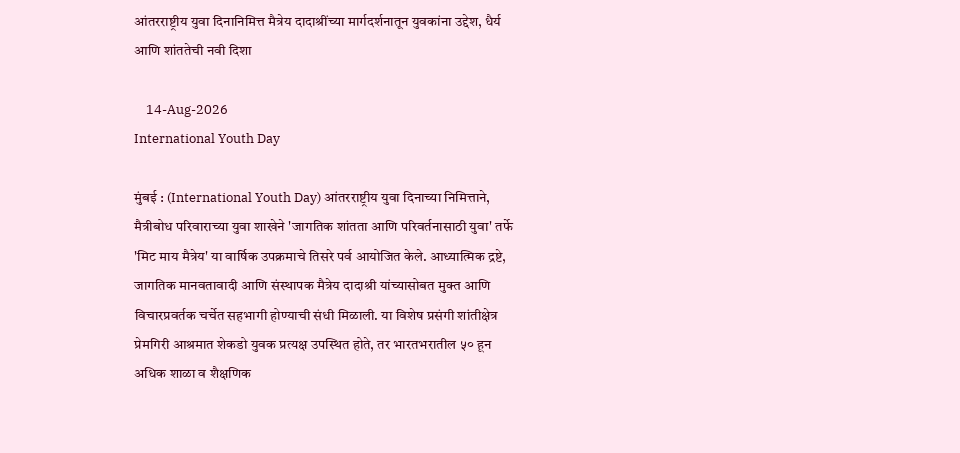आंतरराष्ट्रीय युवा दिनानिमित्त मैत्रेय दादाश्रींच्या मार्गदर्शनातून युवकांना उद्देश, धैर्य आणि शांततेची नवी दिशा

    14-Aug-2026
International Youth Day

मुंबई : (International Youth Day) आंतरराष्ट्रीय युवा दिनाच्या निमित्ताने, मैत्रीबोध परिवाराच्या युवा शाखेने 'जागतिक शांतता आणि परिवर्तनासाठी युवा' तर्फे 'मिट माय मैत्रेय' या वार्षिक उपक्रमाचे तिसरे पर्व आयोजित केले. आध्यात्मिक द्रष्टे, जागतिक मानवतावादी आणि संस्थापक मैत्रेय दादाश्री यांच्यासोबत मुक्त आणि विचारप्रवर्तक चर्चेत सहभागी होण्याची संधी मिळाली. या विशेष प्रसंगी शांतीक्षेत्र प्रेमगिरी आश्रमात शेकडो युवक प्रत्यक्ष उपस्थित होते, तर भारतभरातील ५० हून अधिक शाळा व शैक्षणिक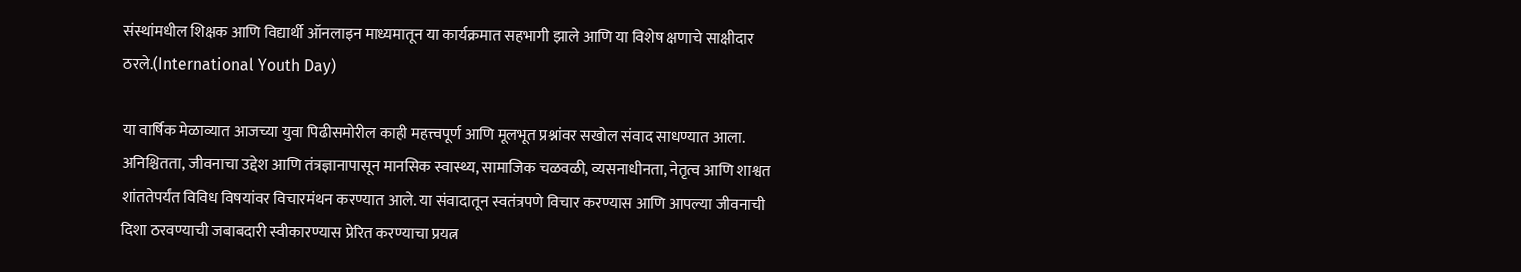संस्थांमधील शिक्षक आणि विद्यार्थी ऑनलाइन माध्यमातून या कार्यक्रमात सहभागी झाले आणि या विशेष क्षणाचे साक्षीदार ठरले.(International Youth Day)

या वार्षिक मेळाव्यात आजच्या युवा पिढीसमोरील काही महत्त्वपूर्ण आणि मूलभूत प्रश्नांवर सखोल संवाद साधण्यात आला. अनिश्चितता, जीवनाचा उद्देश आणि तंत्रज्ञानापासून मानसिक स्वास्थ्य, सामाजिक चळवळी, व्यसनाधीनता, नेतृत्व आणि शाश्वत शांततेपर्यंत विविध विषयांवर विचारमंथन करण्यात आले. या संवादातून स्वतंत्रपणे विचार करण्यास आणि आपल्या जीवनाची दिशा ठरवण्याची जबाबदारी स्वीकारण्यास प्रेरित करण्याचा प्रयत्न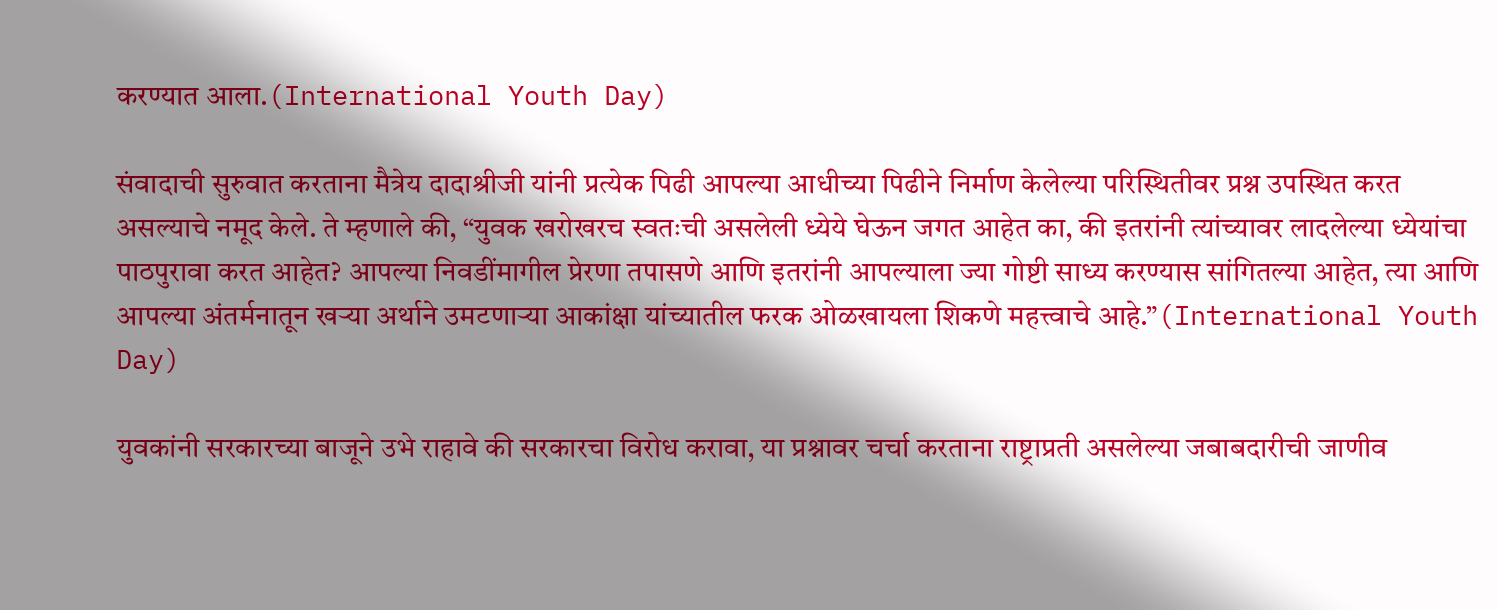करण्यात आला.(International Youth Day)

संवादाची सुरुवात करताना मैत्रेय दादाश्रीजी यांनी प्रत्येक पिढी आपल्या आधीच्या पिढीने निर्माण केलेल्या परिस्थितीवर प्रश्न उपस्थित करत असल्याचे नमूद केले. ते म्हणाले की, “युवक खरोखरच स्वतःची असलेली ध्येये घेऊन जगत आहेत का, की इतरांनी त्यांच्यावर लादलेल्या ध्येयांचा पाठपुरावा करत आहेत? आपल्या निवडींमागील प्रेरणा तपासणे आणि इतरांनी आपल्याला ज्या गोष्टी साध्य करण्यास सांगितल्या आहेत, त्या आणि आपल्या अंतर्मनातून खऱ्या अर्थाने उमटणाऱ्या आकांक्षा यांच्यातील फरक ओळखायला शिकणे महत्त्वाचे आहे.”(International Youth Day)

युवकांनी सरकारच्या बाजूने उभे राहावे की सरकारचा विरोध करावा, या प्रश्नावर चर्चा करताना राष्ट्राप्रती असलेल्या जबाबदारीची जाणीव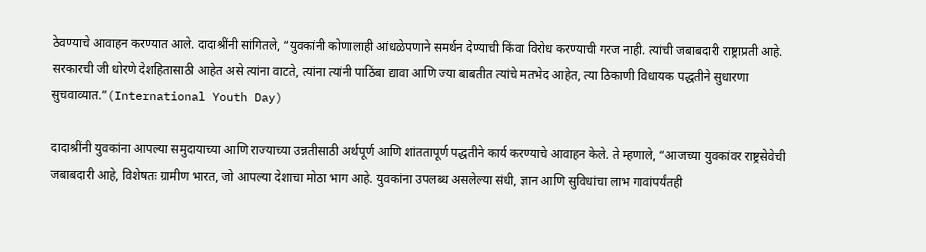ठेवण्याचे आवाहन करण्यात आले. दादाश्रींनी सांगितले, “युवकांनी कोणालाही आंधळेपणाने समर्थन देण्याची किंवा विरोध करण्याची गरज नाही. त्यांची जबाबदारी राष्ट्राप्रती आहे. सरकारची जी धोरणे देशहितासाठी आहेत असे त्यांना वाटते, त्यांना त्यांनी पाठिंबा द्यावा आणि ज्या बाबतीत त्यांचे मतभेद आहेत, त्या ठिकाणी विधायक पद्धतीने सुधारणा सुचवाव्यात.”(International Youth Day)

दादाश्रींनी युवकांना आपल्या समुदायाच्या आणि राज्याच्या उन्नतीसाठी अर्थपूर्ण आणि शांततापूर्ण पद्धतीने कार्य करण्याचे आवाहन केले. ते म्हणाले, “आजच्या युवकांवर राष्ट्रसेवेची जबाबदारी आहे, विशेषतः ग्रामीण भारत, जो आपल्या देशाचा मोठा भाग आहे. युवकांना उपलब्ध असलेल्या संधी, ज्ञान आणि सुविधांचा लाभ गावांपर्यंतही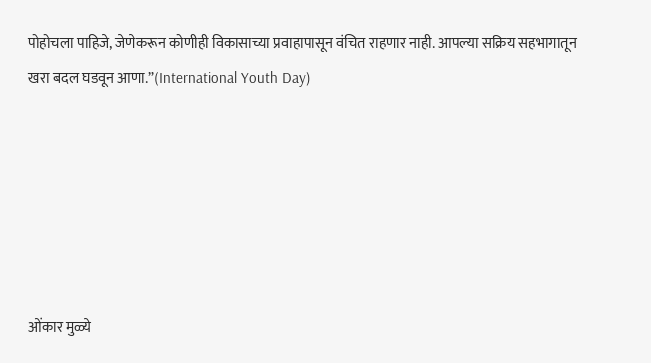पोहोचला पाहिजे, जेणेकरून कोणीही विकासाच्या प्रवाहापासून वंचित राहणार नाही. आपल्या सक्रिय सहभागातून खरा बदल घडवून आणा.”(International Youth Day)






ओंकार मुळ्ये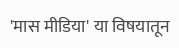'मास मीडिया' या विषयातून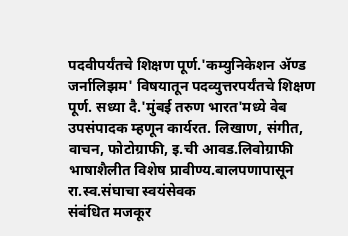पदवीपर्यंतचे शिक्षण पूर्ण.'कम्युनिकेशन ॲण्ड जर्नालिझम' विषयातून पदव्युत्तरपर्यंतचे शिक्षण पूर्ण. सध्या दै.'मुंबई तरुण भारत'मध्ये वेब उपसंपादक म्हणून कार्यरत. लिखाण, संगीत, वाचन, फोटोग्राफी, इ.ची आवड.लिवोग्राफी भाषाशैलीत विशेष प्रावीण्य.बालपणापासून रा.स्व.संघाचा स्वयंसेवक
संबंधित मजकूर